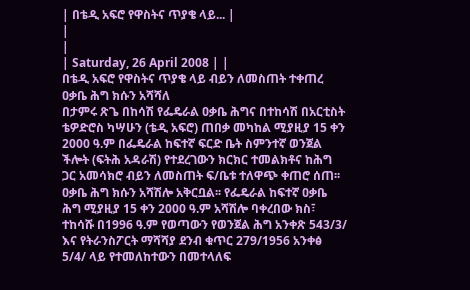| በቴዲ አፍሮ የዋስትና ጥያቄ ላይ... |
|
|
| Saturday, 26 April 2008 | |
በቴዲ አፍሮ የዋስትና ጥያቄ ላይ ብይን ለመስጠት ተቀጠረ ዐቃቤ ሕግ ክሱን አሻሻለ
በታምሩ ጽጌ በከሳሽ የፌዴራል ዐቃቤ ሕግና በተከሳሽ በአርቲስት ቴዎድሮስ ካሣሁን (ቴዲ አፍሮ) ጠበቃ መካከል ሚያዚያ 15 ቀን 2000 ዓ.ም በፌዴራል ከፍተኛ ፍርድ ቤት ስምንተኛ ወንጀል ችሎት (ፍትሕ አዳራሽ) የተደረገውን ክርክር ተመልክቶና ከሕግ ጋር አመሳክሮ ብይን ለመስጠት ፍ/ቤቱ ተለዋጭ ቀጠሮ ሰጠ፡፡ ዐቃቤ ሕግ ክሱን አሻሽሎ አቅርቧል፡፡ የፌዴራል ከፍተኛ ዐቃቤ ሕግ ሚያዚያ 15 ቀን 2000 ዓ.ም አሻሽሎ ባቀረበው ክስ፣ ተከሳሹ በ1996 ዓ.ም የወጣውን የወንጀል ሕግ አንቀጽ 543/3/ እና የትራንስፖርት ማሻሻያ ደንብ ቁጥር 279/1956 አንቀፅ 5/4/ ላይ የተመለከተውን በመተላለፍ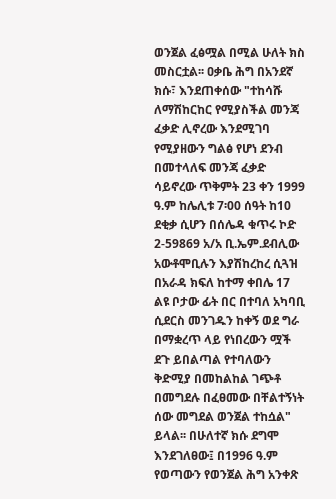ወንጀል ፈፅሟል በሚል ሁለት ክስ መስርቷል፡፡ ዐቃቤ ሕግ በአንደኛ ክሱ፣ እንደጠቀሰው "ተከሳሹ ለማሽከርከር የሚያስችል መንጃ ፈቃድ ሊኖረው እንደሚገባ የሚያዘውን ግልፅ የሆነ ደንብ በመተላለፍ መንጃ ፈቃድ ሳይኖረው ጥቅምት 23 ቀን 1999 ዓ.ም ከሌሊቱ 7፡00 ሰዓት ከ10 ደቂቃ ሲሆን በሰሌዳ ቁጥሩ ኮድ 2-59869 አ/አ ቢ.ኤም.ደብሊው አውቶሞቢሉን እያሽከረከረ ሲጓዝ በአራዳ ክፍለ ከተማ ቀበሌ 17 ልዩ ቦታው ፊት በር በተባለ አካባቢ ሲደርስ መንገዱን ከቀኝ ወደ ግራ በማቋረጥ ላይ የነበረውን ሟች ደጉ ይበልጣል የተባለውን ቅድሚያ በመከልከል ገጭቶ በመግደሉ በፈፀመው በቸልተኝነት ሰው መግደል ወንጀል ተከሷል" ይላል፡፡ በሁለተኛ ክሱ ደግሞ እንደገለፀው፤ በ1996 ዓ.ም የወጣውን የወንጀል ሕግ አንቀጽ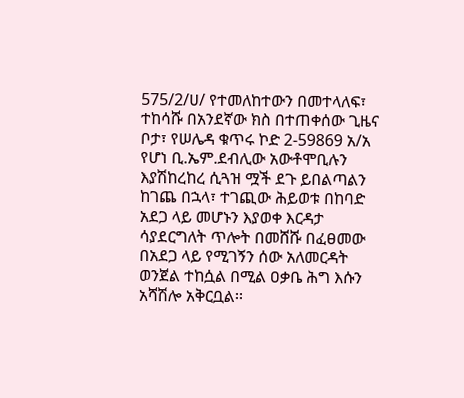575/2/ሀ/ የተመለከተውን በመተላለፍ፣ ተከሳሹ በአንደኛው ክስ በተጠቀሰው ጊዜና ቦታ፣ የሠሌዳ ቁጥሩ ኮድ 2-59869 አ/አ የሆነ ቢ.ኤም.ደብሊው አውቶሞቢሉን እያሽከረከረ ሲጓዝ ሟች ደጉ ይበልጣልን ከገጨ በኋላ፣ ተገጪው ሕይወቱ በከባድ አደጋ ላይ መሆኑን እያወቀ እርዳታ ሳያደርግለት ጥሎት በመሸሹ በፈፀመው በአደጋ ላይ የሚገኝን ሰው አለመርዳት ወንጀል ተከሷል በሚል ዐቃቤ ሕግ እሱን አሻሽሎ አቅርቧል፡፡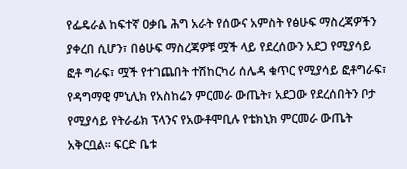የፌዴራል ከፍተኛ ዐቃቤ ሕግ አራት የሰውና አምስት የፅሁፍ ማስረጃዎችን ያቀረበ ሲሆን፣ በፅሁፍ ማስረጃዎቹ ሟች ላይ የደረሰውን አደጋ የሚያሳይ ፎቶ ግራፍ፣ ሟች የተገጨበት ተሽከርካሪ ሰሌዳ ቁጥር የሚያሳይ ፎቶግራፍ፣ የዳግማዊ ምኒሊክ የአስከሬን ምርመራ ውጤት፣ አደጋው የደረሰበትን ቦታ የሚያሳይ የትራፊክ ፕላንና የአውቶሞቢሉ የቴክኒክ ምርመራ ውጤት አቅርቧል፡፡ ፍርድ ቤቱ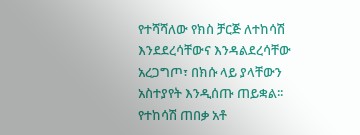የተሻሻለው የክስ ቻርጅ ለተከሳሽ እንደደረሳቸውና እንዳልደረሳቸው አረጋግጦ፣ በክሱ ላይ ያላቸውን አስተያየት እንዲሰጡ ጠይቋል፡፡ የተከሳሽ ጠበቃ አቶ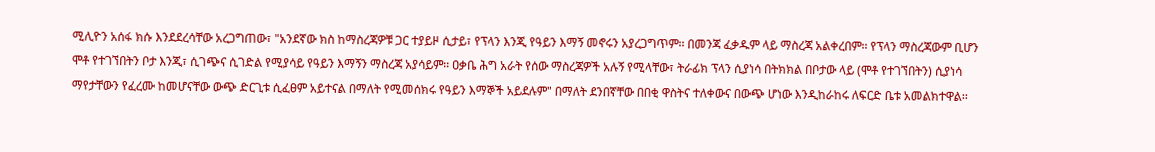ሚሊዮን አሰፋ ክሱ እንደደረሳቸው አረጋግጠው፣ "አንደኛው ክስ ከማስረጃዎቹ ጋር ተያይዞ ሲታይ፣ የፕላን እንጂ የዓይን እማኝ መኖሩን አያረጋግጥም፡፡ በመንጃ ፈቃዱም ላይ ማስረጃ አልቀረበም፡፡ የፕላን ማስረጃውም ቢሆን ሞቶ የተገኘበትን ቦታ እንጂ፣ ሲገጭና ሲገድል የሚያሳይ የዓይን እማኝን ማስረጃ አያሳይም፡፡ ዐቃቤ ሕግ አራት የሰው ማስረጃዎች አሉኝ የሚላቸው፣ ትራፊክ ፕላን ሲያነሳ በትክክል በቦታው ላይ (ሞቶ የተገኘበትን) ሲያነሳ ማየታቸውን የፈረሙ ከመሆናቸው ውጭ ድርጊቱ ሲፈፀም አይተናል በማለት የሚመሰክሩ የዓይን እማኞች አይደሉም" በማለት ደንበኛቸው በበቂ ዋስትና ተለቀውና በውጭ ሆነው እንዲከራከሩ ለፍርድ ቤቱ አመልክተዋል፡፡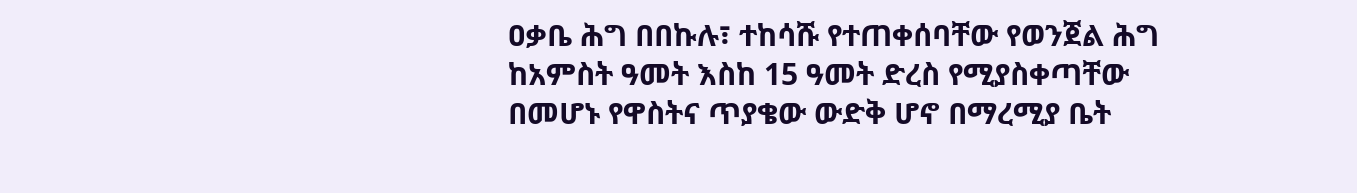ዐቃቤ ሕግ በበኩሉ፣ ተከሳሹ የተጠቀሰባቸው የወንጀል ሕግ ከአምስት ዓመት እስከ 15 ዓመት ድረስ የሚያስቀጣቸው በመሆኑ የዋስትና ጥያቄው ውድቅ ሆኖ በማረሚያ ቤት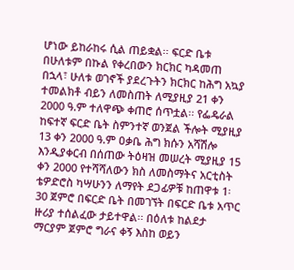ሆነው ይከራከሩ ሲል ጠይቋል፡፡ ፍርድ ቤቱ በሁለቱም በኩል የቀረበውን ክርክር ካዳመጠ በኋላ፣ ሁለቱ ወገኖች ያደረጉትን ክርክር ከሕግ አኳያ ተመልክቶ ብይን ለመስጠት ለሚያዚያ 21 ቀን 2000 ዓ.ም ተለዋጭ ቀጠሮ ሰጥቷል፡፡ የፌዴራል ከፍተኛ ፍርድ ቤት ስምንተኛ ወንጀል ችሎት ሚያዚያ 13 ቀን 2000 ዓ.ም ዐቃቤ ሕግ ክሱን አሻሽሎ እንዲያቀርብ በሰጠው ትዕዛዝ መሠረት ሚያዚያ 15 ቀን 2000 የተሻሻለውን ክስ ለመስማትና አርቲስት ቴዎድሮስ ካሣሁንን ለማየት ደጋፊዎቹ ከጠዋቱ 1፡30 ጀምሮ በፍርድ ቤት በመገኘት በፍርድ ቤቱ አጥር ዙሪያ ተሰልፈው ታይተዋል፡፡ በዕለቱ ከልደታ ማርያም ጀምሮ ግራና ቀኝ እስከ ወይን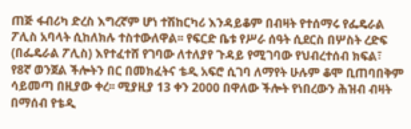ጠጅ ፋብሪካ ድረስ እግረኛም ሆነ ተሽከርካሪ እንዳይቆም በብዛት የተሰማሩ የፌዴራል ፖሊስ አባላት ሲከለክሉ ተስተውለዋል፡፡ የፍርድ ቤቱ የሥራ ሰዓት ሲደርስ በሦስት ረድፍ (በፌዴራል ፖሊስ) እየተፈተሸ የገባው ለተለያየ ጉዳይ የሚገባው የህብረተሰብ ክፍል፣ የ8ኛ ወንጀል ችሎትን በር በመክፈትና ቴዲ አፍሮ ሲገባ ለማየት ሁሉም ቆሞ ቢጠባበቅም ሳይመጣ በዚያው ቀረ፡፡ ሚያዚያ 13 ቀን 2000 በዋለው ችሎት የነበረውን ሕዝብ ብዛት በማሰብ የቴዲ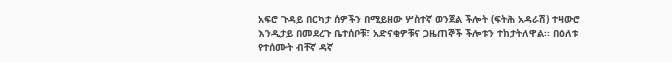አፍሮ ጉዳይ በርካታ ሰዎችን በሚይዘው ሦስተኛ ወንጀል ችሎት (ፍትሕ አዳራሽ) ተዛውሮ እንዲታይ በመደረጉ ቤተሰቦቹ፣ አድናቂዎቹና ጋዜጠኞች ችሎቱን ተከታትለዋል፡፡ በዕለቱ የተሰሙት ብቸኛ ዳኛ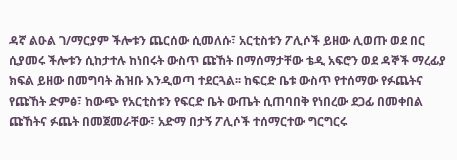ዳኛ ልዑል ገ/ማርያም ችሎቱን ጨርሰው ሲመለሱ፣ አርቲስቱን ፖሊሶች ይዘው ሊወጡ ወደ በር ሲያመሩ ችሎቱን ሲከታተሉ ከነበሩት ውስጥ ጩኸት በማሰማታቸው ቴዲ አፍሮን ወደ ዳኞች ማረፊያ ክፍል ይዘው በመግባት ሕዝቡ እንዲወጣ ተደርጓል፡፡ ከፍርድ ቤቱ ውስጥ የተሰማው የፉጨትና የጩኸት ድምፅ፣ ከውጭ የአርቲስቱን የፍርድ ቤት ውጤት ሲጠባበቅ የነበረው ደጋፊ በመቀበል ጩኸትና ፉጨት በመጀመራቸው፣ አድማ በታኝ ፖሊሶች ተሰማርተው ግርግርሩ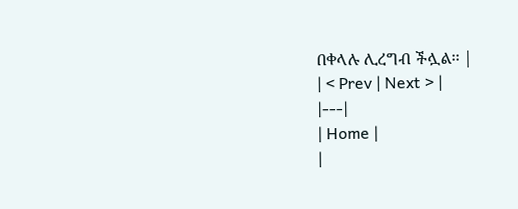በቀላሉ ሊረግብ ችሏል፡፡ |
| < Prev | Next > |
|---|
| Home |
|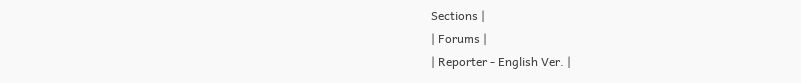Sections |
| Forums |
| Reporter - English Ver. |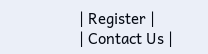| Register |
| Contact Us |